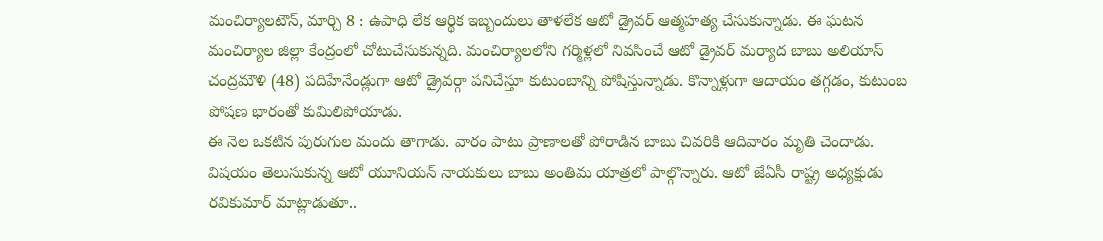మంచిర్యాలటౌన్, మార్చి 8 : ఉపాధి లేక ఆర్థిక ఇబ్బందులు తాళలేక ఆటో డ్రైవర్ ఆత్మహత్య చేసుకున్నాడు. ఈ ఘటన మంచిర్యాల జిల్లా కేంద్రంలో చోటుచేసుకున్నది. మంచిర్యాలలోని గర్మిళ్లలో నివసించే ఆటో డ్రైవర్ మర్యాద బాబు అలియాస్ చంద్రమౌళి (48) పదిహేనేండ్లుగా ఆటో డ్రైవర్గా పనిచేస్తూ కుటుంబాన్ని పోషిస్తున్నాడు. కొన్నాళ్లుగా ఆదాయం తగ్గడం, కుటుంబ పోషణ భారంతో కుమిలిపోయాడు.
ఈ నెల ఒకటిన పురుగుల మందు తాగాడు. వారం పాటు ప్రాణాలతో పోరాడిన బాబు చివరికి ఆదివారం మృతి చెందాడు. విషయం తెలుసుకున్న ఆటో యూనియన్ నాయకులు బాబు అంతిమ యాత్రలో పాల్గొన్నారు. ఆటో జేఏసీ రాష్ట్ర అధ్యక్షుడు రవికుమార్ మాట్లాడుతూ..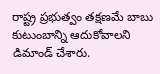రాష్ట్ర ప్రభుత్వం తక్షణమే బాబు కుటుంబాన్ని ఆదుకోవాలని డిమాండ్ చేశారు.